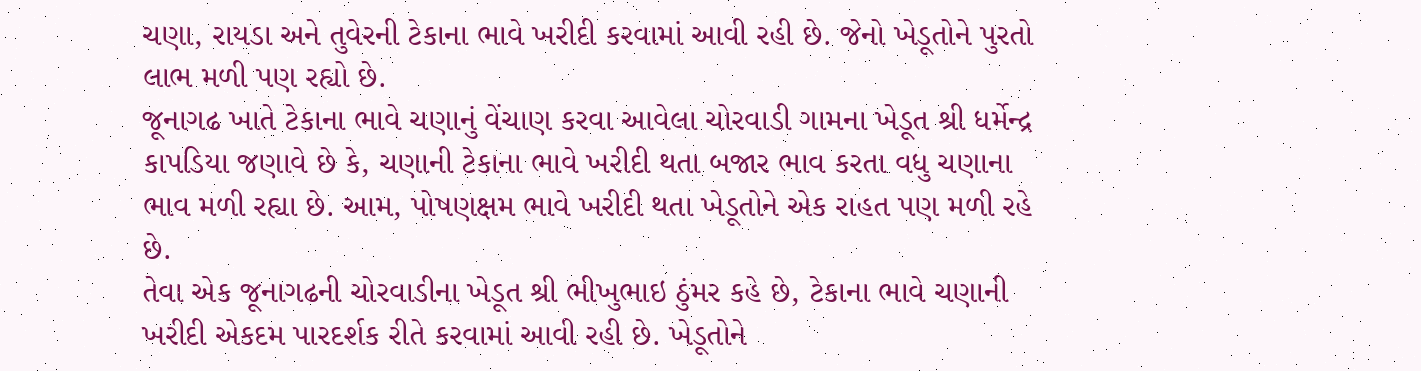ચણા, રાયડા અને તુવેરની ટેકાના ભાવે ખરીદી કરવામાં આવી રહી છે. જેનો ખેડૂતોને પુરતો લાભ મળી પણ રહ્યો છે.
જૂનાગઢ ખાતે ટેકાના ભાવે ચણાનું વેંચાણ કરવા આવેલા ચોરવાડી ગામના ખેડૂત શ્રી ધર્મેન્દ્ર કાપડિયા જણાવે છે કે, ચણાની ટેકાના ભાવે ખરીદી થતા બજાર ભાવ કરતા વધુ ચણાના ભાવ મળી રહ્યા છે. આમ, પોષણક્ષમ ભાવે ખરીદી થતા ખેડૂતોને એક રાહત પણ મળી રહે છે.
તેવા એક જૂનાગઢની ચોરવાડીના ખેડૂત શ્રી ભીખુભાઇ ઠુંમર કહે છે, ટેકાના ભાવે ચણાની ખરીદી એકદમ પારદર્શક રીતે કરવામાં આવી રહી છે. ખેડૂતોને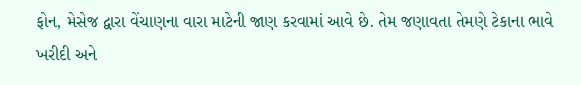ફોન, મેસેજ દ્વારા વેંચાણના વારા માટેની જાણ કરવામાં આવે છે. તેમ જણાવતા તેમણે ટેકાના ભાવે ખરીદી અને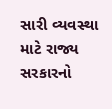સારી વ્યવસ્થા માટે રાજ્ય સરકારનો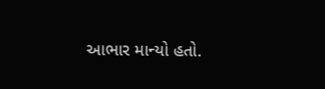આભાર માન્યો હતો.